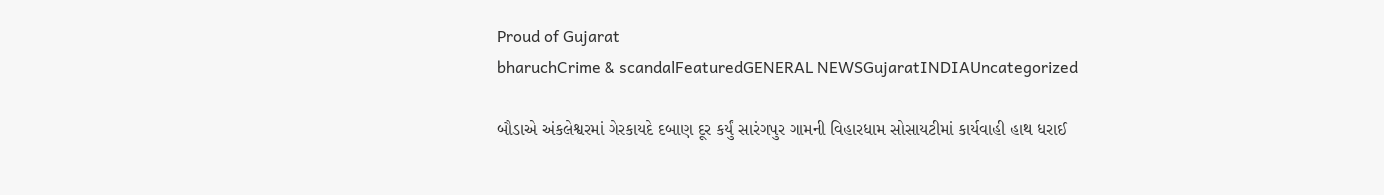Proud of Gujarat
bharuchCrime & scandalFeaturedGENERAL NEWSGujaratINDIAUncategorized

બૌડાએ અંકલેશ્વરમાં ગેરકાયદે દબાણ દૂર કર્યું સારંગપુર ગામની વિહારધામ સોસાયટીમાં કાર્યવાહી હાથ ધરાઈ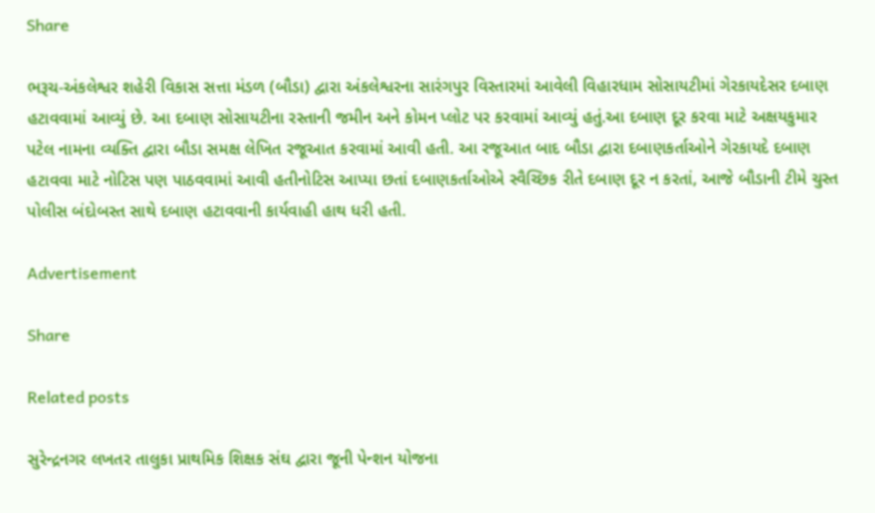Share

ભરૂચ-અંકલેશ્વર શહેરી વિકાસ સત્તા મંડળ (બૌડા) દ્વારા અંકલેશ્વરના સારંગપુર વિસ્તારમાં આવેલી વિહારધામ સોસાયટીમાં ગેરકાયદેસર દબાણ હટાવવામાં આવ્યું છે. આ દબાણ સોસાયટીના રસ્તાની જમીન અને કોમન પ્લોટ પર કરવામાં આવ્યું હતું.આ દબાણ દૂર કરવા માટે અક્ષયકુમાર પટેલ નામના વ્યક્તિ દ્વારા બૌડા સમક્ષ લેખિત રજૂઆત કરવામાં આવી હતી. આ રજૂઆત બાદ બૌડા દ્વારા દબાણકર્તાઓને ગેરકાયદે દબાણ હટાવવા માટે નોટિસ પણ પાઠવવામાં આવી હતીનોટિસ આપ્યા છતાં દબાણકર્તાઓએ સ્વૈચ્છિક રીતે દબાણ દૂર ન કરતાં, આજે બૌડાની ટીમે ચુસ્ત પોલીસ બંદોબસ્ત સાથે દબાણ હટાવવાની કાર્યવાહી હાથ ધરી હતી.

Advertisement

Share

Related posts

સુરેન્દ્રનગર લખતર તાલુકા પ્રાથમિક શિક્ષક સંઘ દ્વારા જૂની પેન્શન યોજના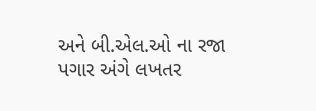અને બી.એલ.ઓ ના રજા પગાર અંગે લખતર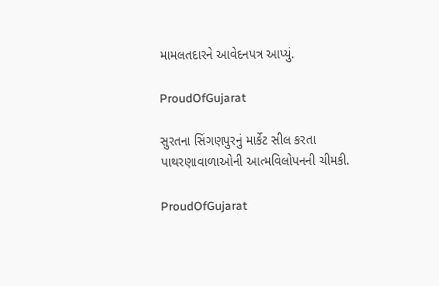મામલતદારને આવેદનપત્ર આપ્યું.

ProudOfGujarat

સુરતના સિંગણપુરનું માર્કેટ સીલ કરતા પાથરણાવાળાઓની આત્મવિલોપનની ચીમકી.

ProudOfGujarat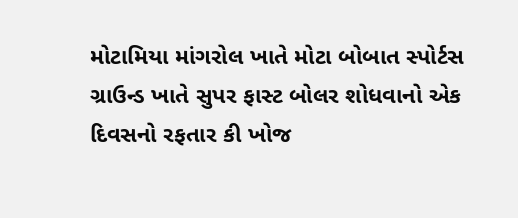મોટામિયા માંગરોલ ખાતે મોટા બોબાત સ્પોર્ટસ ગ્રાઉન્ડ ખાતે સુપર ફાસ્ટ બોલર શોધવાનો એક દિવસનો રફતાર કી ખોજ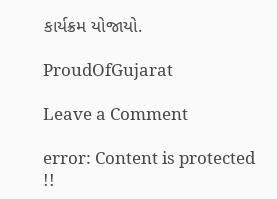કાર્યક્રમ યોજાયો.

ProudOfGujarat

Leave a Comment

error: Content is protected !!